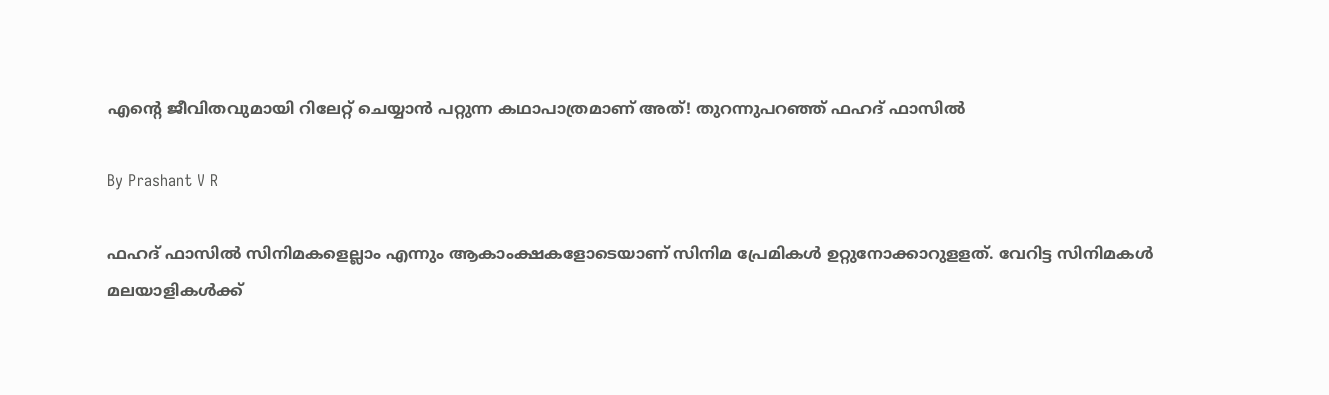എന്റെ ജീവിതവുമായി റിലേറ്റ് ചെയ്യാന്‍ പറ്റുന്ന കഥാപാത്രമാണ് അത്! തുറന്നുപറഞ്ഞ് ഫഹദ് ഫാസില്‍

By Prashant V R

ഫഹദ് ഫാസില്‍ സിനിമകളെല്ലാം എന്നും ആകാംക്ഷകളോടെയാണ് സിനിമ പ്രേമികള്‍ ഉറ്റുനോക്കാറുളളത്. വേറിട്ട സിനിമകള്‍ മലയാളികള്‍ക്ക്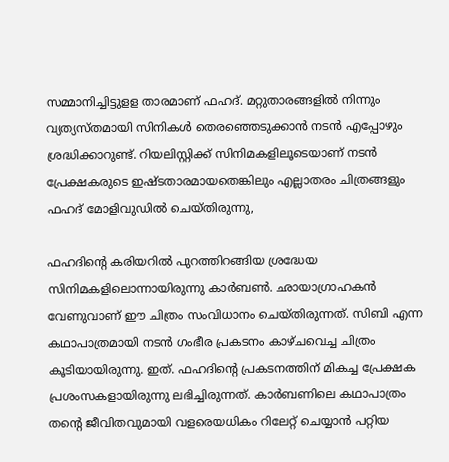സമ്മാനിച്ചിട്ടുളള താരമാണ് ഫഹദ്. മറ്റുതാരങ്ങളില്‍ നിന്നും വ്യത്യസ്തമായി സിനികള്‍ തെരഞ്ഞെടുക്കാന്‍ നടന്‍ എപ്പോഴും ശ്രദ്ധിക്കാറുണ്ട്. റിയലിസ്റ്റിക്ക് സിനിമകളിലൂടെയാണ് നടന്‍ പ്രേക്ഷകരുടെ ഇഷ്ടതാരമായതെങ്കിലും എല്ലാതരം ചിത്രങ്ങളും ഫഹദ് മോളിവുഡില്‍ ചെയ്തിരുന്നു,

ഫഹദിന്റെ കരിയറില്‍ പുറത്തിറങ്ങിയ ശ്രദ്ധേയ സിനിമകളിലൊന്നായിരുന്നു കാര്‍ബണ്‍. ഛായാഗ്രാഹകന്‍ വേണുവാണ് ഈ ചിത്രം സംവിധാനം ചെയ്തിരുന്നത്. സിബി എന്ന കഥാപാത്രമായി നടന്‍ ഗംഭീര പ്രകടനം കാഴ്ചവെച്ച ചിത്രം കൂടിയായിരുന്നു. ഇത്. ഫഹദിന്റെ പ്രകടനത്തിന് മികച്ച പ്രേക്ഷക പ്രശംസകളായിരുന്നു ലഭിച്ചിരുന്നത്. കാര്‍ബണിലെ കഥാപാത്രം തന്റെ ജീവിതവുമായി വളരെയധികം റിലേറ്റ് ചെയ്യാന്‍ പറ്റിയ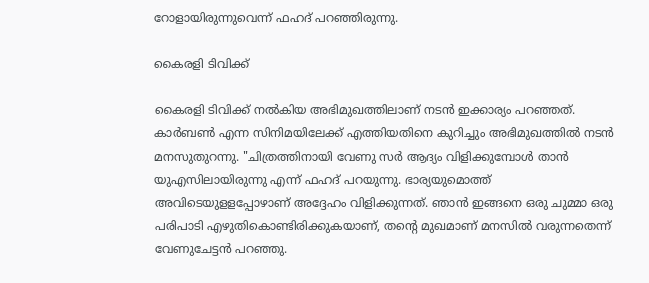റോളായിരുന്നുവെന്ന് ഫഹദ് പറഞ്ഞിരുന്നു.

കൈരളി ടിവിക്ക്

കൈരളി ടിവിക്ക് നല്‍കിയ അഭിമുഖത്തിലാണ് നടന്‍ ഇക്കാര്യം പറഞ്ഞത്. കാര്‍ബണ്‍ എന്ന സിനിമയിലേക്ക് എത്തിയതിനെ കുറിച്ചും അഭിമുഖത്തില്‍ നടന്‍ മനസുതുറന്നു. "ചിത്രത്തിനായി വേണു സര്‍ ആദ്യം വിളിക്കുമ്പോള്‍ താന്‍ യുഎസിലായിരുന്നു എന്ന് ഫഹദ് പറയുന്നു. ഭാര്യയുമൊത്ത് അവിടെയുളളപ്പോഴാണ് അദ്ദേഹം വിളിക്കുന്നത്. ഞാന്‍ ഇങ്ങനെ ഒരു ചുമ്മാ ഒരു പരിപാടി എഴുതികൊണ്ടിരിക്കുകയാണ്, തന്റെ മുഖമാണ് മനസില്‍ വരുന്നതെന്ന് വേണുചേട്ടന്‍ പറഞ്ഞു.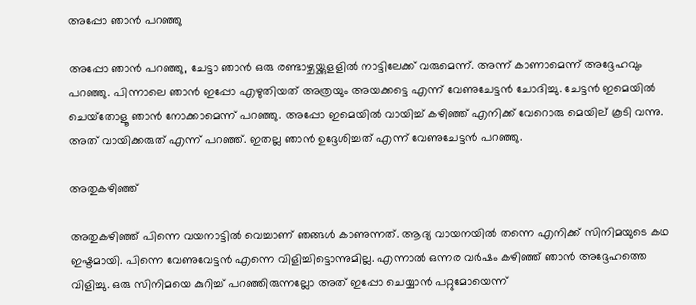അപ്പോ ഞാന്‍ പറഞ്ഞു

അപ്പോ ഞാന്‍ പറഞ്ഞു, ചേട്ടാ ഞാന്‍ ഒരു രണ്ടാഴ്ചയ്ക്കുളളില്‍ നാട്ടിലേക്ക് വരുമെന്ന്. അന്ന് കാണാമെന്ന് അദ്ദേഹവും പറഞ്ഞു. പിന്നാലെ ഞാന്‍ ഇപ്പോ എഴുതിയത് അത്രയും അയക്കട്ടെ എന്ന് വേണുചേട്ടന്‍ ചോദിച്ചു. ചേട്ടന്‍ ഇമെയില്‍ ചെയ്‌തോളൂ ഞാന്‍ നോക്കാമെന്ന് പറഞ്ഞു. അപ്പോ ഇമെയില്‍ വായിച്ച് കഴിഞ്ഞ് എനിക്ക് വേറൊരു മെയില് കൂടി വന്നു. അത് വായിക്കരുത് എന്ന് പറഞ്ഞ്. ഇതല്ല ഞാന്‍ ഉദ്ദേശിച്ചത് എന്ന് വേണുചേട്ടന്‍ പറഞ്ഞു.

അതുകഴിഞ്ഞ്

അതുകഴിഞ്ഞ് പിന്നെ വയനാട്ടില്‍ വെച്ചാണ് ഞങ്ങള്‍ കാണുന്നത്. ആദ്യ വായനയില്‍ തന്നെ എനിക്ക് സിനിമയുടെ കഥ ഇഷ്ടമായി. പിന്നെ വേണുവേട്ടന്‍ എന്നെ വിളിച്ചിട്ടൊന്നുമില്ല. എന്നാല്‍ ഒന്നര വര്‍ഷം കഴിഞ്ഞ് ഞാന്‍ അദ്ദേഹത്തെ വിളിച്ചു. ഒരു സിനിമയെ കുറിച്ച് പറഞ്ഞിരുന്നല്ലോ അത് ഇപ്പോ ചെയ്യാന്‍ പറ്റുമോയെന്ന്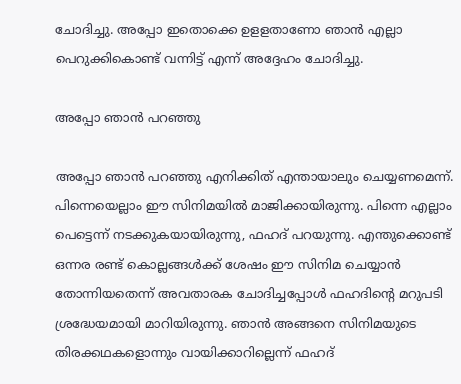ചോദിച്ചു. അപ്പോ ഇതൊക്കെ ഉളളതാണോ ഞാന്‍ എല്ലാ പെറുക്കികൊണ്ട് വന്നിട്ട് എന്ന് അദ്ദേഹം ചോദിച്ചു.

അപ്പോ ഞാന്‍ പറഞ്ഞു

അപ്പോ ഞാന്‍ പറഞ്ഞു എനിക്കിത് എന്തായാലും ചെയ്യണമെന്ന്. പിന്നെയെല്ലാം ഈ സിനിമയില്‍ മാജിക്കായിരുന്നു. പിന്നെ എല്ലാം പെട്ടെന്ന് നടക്കുകയായിരുന്നു, ഫഹദ് പറയുന്നു. എന്തുക്കൊണ്ട് ഒന്നര രണ്ട് കൊല്ലങ്ങള്‍ക്ക് ശേഷം ഈ സിനിമ ചെയ്യാന്‍ തോന്നിയതെന്ന് അവതാരക ചോദിച്ചപ്പോള്‍ ഫഹദിന്റെ മറുപടി ശ്രദ്ധേയമായി മാറിയിരുന്നു. ഞാന്‍ അങ്ങനെ സിനിമയുടെ തിരക്കഥകളൊന്നും വായിക്കാറില്ലെന്ന് ഫഹദ്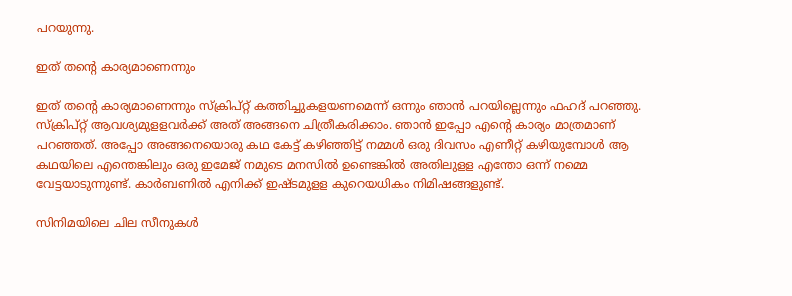പറയുന്നു.

ഇത് തന്റെ കാര്യമാണെന്നും

ഇത് തന്റെ കാര്യമാണെന്നും സ്‌ക്രിപ്റ്റ് കത്തിച്ചുകളയണമെന്ന് ഒന്നും ഞാന്‍ പറയില്ലെന്നും ഫഹദ് പറഞ്ഞു. സ്‌ക്രിപ്റ്റ് ആവശ്യമുളളവര്‍ക്ക് അത് അങ്ങനെ ചിത്രീകരിക്കാം. ഞാന്‍ ഇപ്പോ എന്റെ കാര്യം മാത്രമാണ് പറഞ്ഞത്. അപ്പോ അങ്ങനെയൊരു കഥ കേട്ട് കഴിഞ്ഞിട്ട് നമ്മള്‍ ഒരു ദിവസം എണീറ്റ് കഴിയുമ്പോള്‍ ആ കഥയിലെ എന്തെങ്കിലും ഒരു ഇമേജ് നമുടെ മനസില്‍ ഉണ്ടെങ്കില്‍ അതിലുളള എന്തോ ഒന്ന് നമ്മെ വേട്ടയാടുന്നുണ്ട്. കാര്‍ബണില്‍ എനിക്ക് ഇഷ്ടമുളള കുറെയധികം നിമിഷങ്ങളുണ്ട്.

സിനിമയിലെ ചില സീനുകള്‍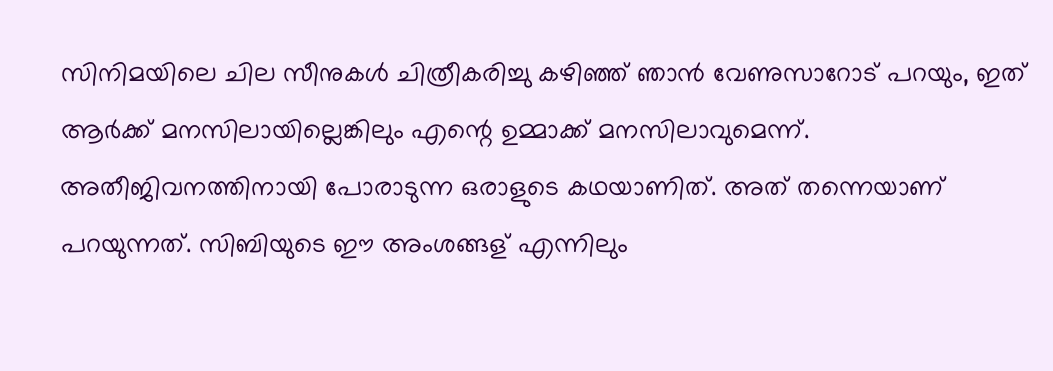സിനിമയിലെ ചില സീനുകള്‍ ചിത്രീകരിച്ചു കഴിഞ്ഞ് ഞാന്‍ വേണുസാറോട് പറയും, ഇത് ആര്‍ക്ക് മനസിലായില്ലെങ്കിലും എന്റെ ഉമ്മാക്ക് മനസിലാവുമെന്ന്. അതീജിവനത്തിനായി പോരാടുന്ന ഒരാളുടെ കഥയാണിത്. അത് തന്നെയാണ് പറയുന്നത്. സിബിയുടെ ഈ അംശങ്ങള് എന്നിലും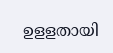ഉളളതായി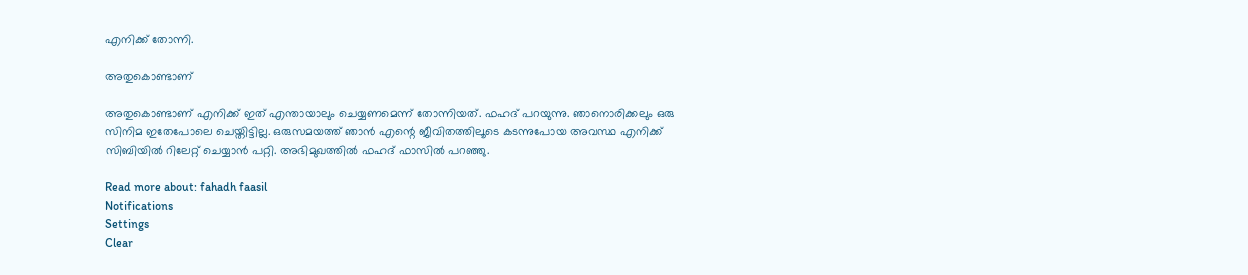എനിക്ക് തോന്നി.

അതുകൊണ്ടാണ്

അതുകൊണ്ടാണ് എനിക്ക് ഇത് എന്തായാലും ചെയ്യണമെന്ന് തോന്നിയത്. ഫഹദ് പറയുന്നു. ഞാനൊരിക്കലും ഒരു സിനിമ ഇതേപോലെ ചെയ്തിട്ടില്ല. ഒരുസമയത്ത് ഞാന്‍ എന്റെ ജീവിതത്തിലൂടെ കടന്നുപോയ അവസ്ഥ എനിക്ക് സിബിയില്‍ റിലേറ്റ് ചെയ്യാന്‍ പറ്റി. അഭിമുഖത്തില്‍ ഫഹദ് ഫാസില്‍ പറഞ്ഞു.

Read more about: fahadh faasil
Notifications
Settings
Clear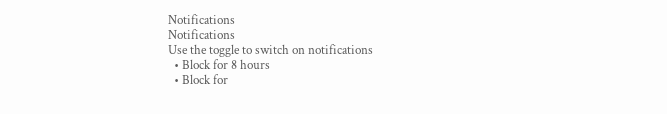Notifications
Notifications
Use the toggle to switch on notifications
  • Block for 8 hours
  • Block for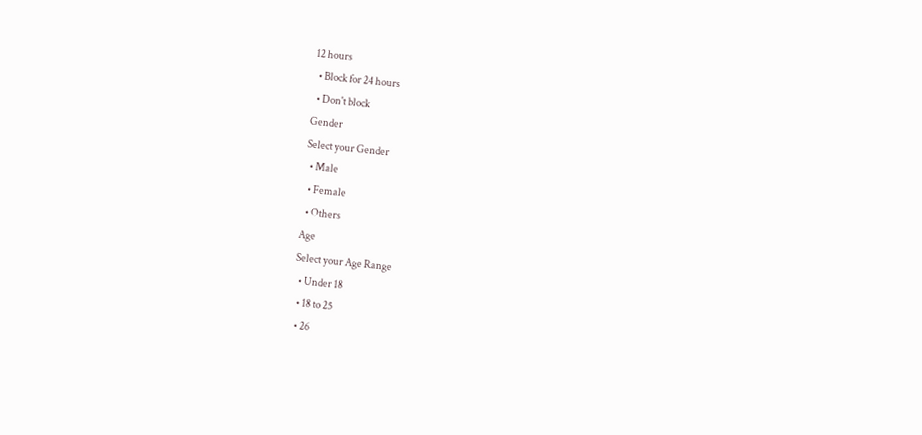12 hours
  • Block for 24 hours
  • Don't block
Gender
Select your Gender
  • Male
  • Female
  • Others
Age
Select your Age Range
  • Under 18
  • 18 to 25
  • 26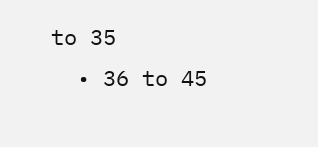to 35
  • 36 to 45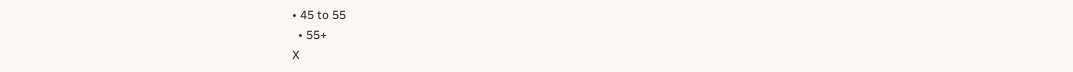• 45 to 55
  • 55+
X